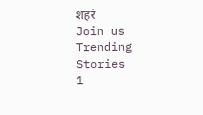शहरं
Join us
Trending Stories
1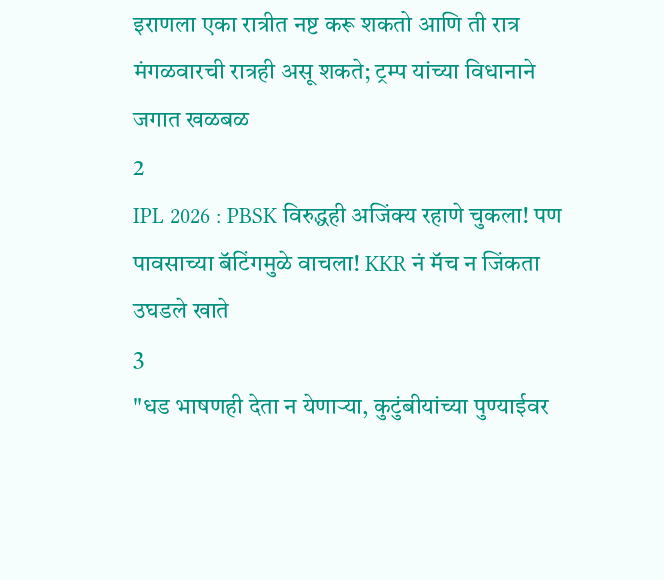इराणला एका रात्रीत नष्ट करू शकतो आणि ती रात्र मंगळवारची रात्रही असू शकते; ट्रम्प यांच्या विधानाने जगात खळबळ
2
IPL 2026 : PBSK विरुद्धही अजिंक्य रहाणे चुकला! पण पावसाच्या बॅटिंगमुळे वाचला! KKR नं मॅच न जिंकता उघडले खाते
3
"धड भाषणही देता न येणाऱ्या, कुटुंबीयांच्या पुण्याईवर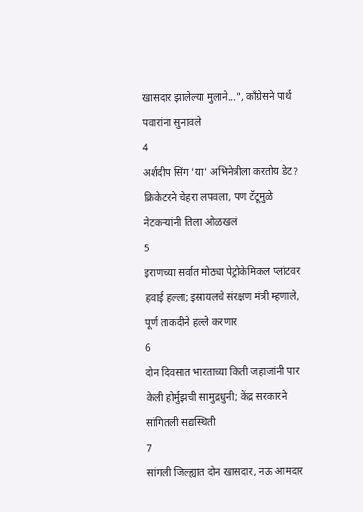खासदार झालेल्या मुलाने...", काँग्रेसने पार्थ पवारांना सुनावले
4
अर्शदीप सिंग 'या' अभिनेत्रीला करतोय डेट? क्रिकेटरने चेहरा लपवला, पण टॅटूमुळे नेटकऱ्यांनी तिला ओळखलं
5
इराणच्या सर्वात मोठ्या पेट्रोकेमिकल प्लांटवर हवाई हल्ला; इस्रायलचे संरक्षण मंत्री म्हणाले, पूर्ण ताकदीने हल्ले करणार
6
दोन दिवसात भारताच्या किती जहाजांनी पार केली होर्मुझची सामुद्रधुनी; केंद्र सरकारने सांगितली सद्यस्थिती
7
सांगली जिल्ह्यात दोन खासदार, नऊ आमदार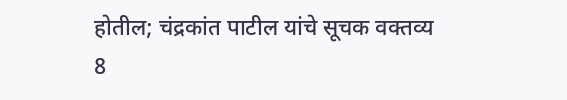होतील; चंद्रकांत पाटील यांचे सूचक वक्तव्य
8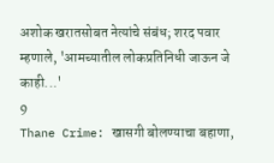अशोक खरातसोबत नेत्यांचे संबंध; शरद पवार म्हणाले, 'आमच्यातील लोकप्रतिनिधी जाऊन जे काही...'
9
Thane Crime: खासगी बोलण्याचा बहाणा,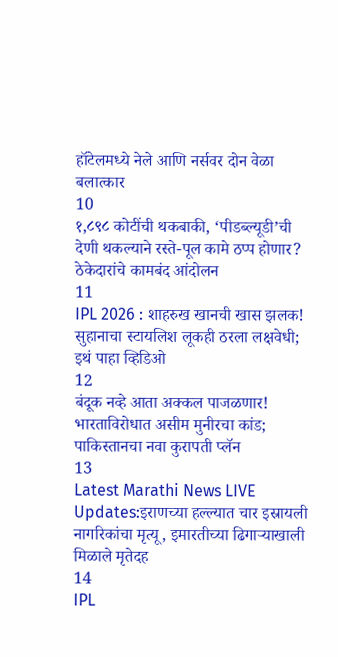हॉटेलमध्ये नेले आणि नर्सवर दोन वेळा बलात्कार
10
१,८९८ कोटींची थकबाकी, ‘पीडब्ल्यूडी’ची देणी थकल्याने रस्ते-पूल कामे ठप्प होणार? ठेकेदारांचे कामबंद आंदोलन
11
IPL 2026 : शाहरुख खानची खास झलक! सुहानाचा स्टायलिश लूकही ठरला लक्षवेधी; इथं पाहा व्हिडिओ
12
बंदूक नव्हे आता अक्कल पाजळणार! भारताविरोधात असीम मुनीरचा कांड; पाकिस्तानचा नवा कुरापती प्लॅन
13
Latest Marathi News LIVE Updates:इराणच्या हल्ल्यात चार इस्रायली नागरिकांचा मृत्यू, इमारतीच्या ढिगाऱ्याखाली मिळाले मृतेदह
14
IPL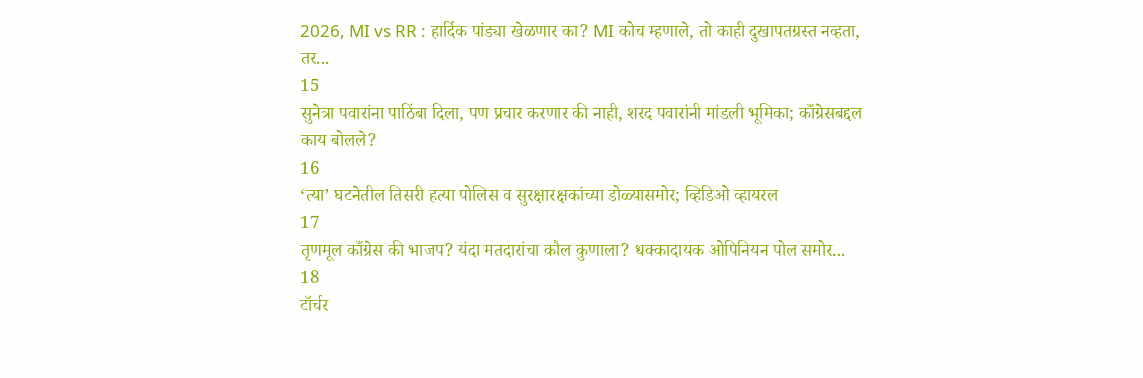2026, MI vs RR : हार्दिक पांड्या खेळणार का? MI कोच म्हणाले, तो काही दुखापतग्रस्त नव्हता, तर...
15
सुनेत्रा पवारांना पाठिंबा दिला, पण प्रचार करणार की नाही, शरद पवारांनी मांडली भूमिका; काँग्रेसबद्दल काय बोलले?
16
‘त्या’ घटनेतील तिसरी हत्या पोलिस व सुरक्षारक्षकांच्या डोळ्यासमोर; व्हिडिओ व्हायरल
17
तृणमूल काँग्रेस की भाजप? यंदा मतदारांचा कौल कुणाला? धक्कादायक ओपिनियन पोल समोर...
18
टॉर्चर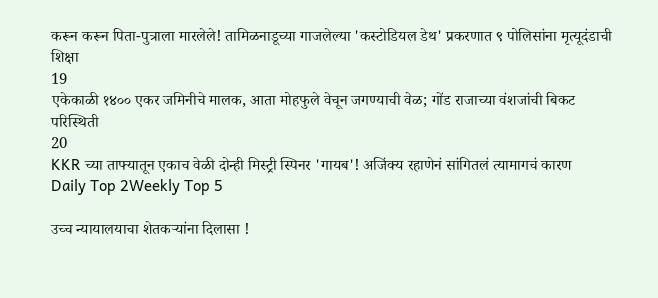करून करून पिता-पुत्राला मारलेले! तामिळनाडूच्या गाजलेल्या 'कस्टोडियल डेथ' प्रकरणात ९ पोलिसांना मृत्यूदंडाची शिक्षा
19
एकेकाळी १४०० एकर जमिनीचे मालक, आता मोहफुले वेचून जगण्याची वेळ; गोंड राजाच्या वंशजांची बिकट परिस्थिती
20
KKR च्या ताफ्यातून एकाच वेळी दोन्ही मिस्ट्री स्पिनर 'गायब'! अजिंक्य रहाणेनं सांगितलं त्यामागचं कारण
Daily Top 2Weekly Top 5

उच्च न्यायालयाचा शेतकऱ्यांना दिलासा !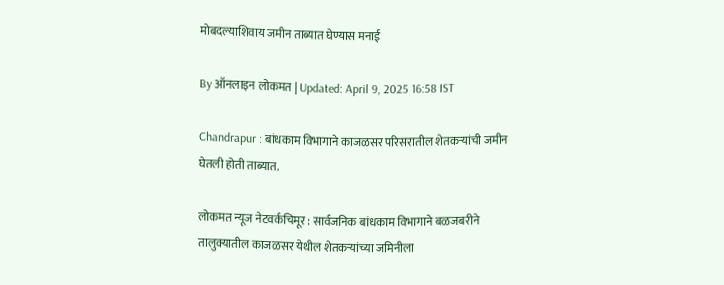मोबदल्याशिवाय जमीन ताब्यात घेण्यास मनाई

By ऑनलाइन लोकमत | Updated: April 9, 2025 16:58 IST

Chandrapur : बांधकाम विभागाने काजळसर परिसरातील शेतकऱ्यांची जमीन घेतली होती ताब्यात.

लोकमत न्यूज नेटवर्कचिमूर : सार्वजनिक बांधकाम विभागाने बळजबरीने तालुक्यातील काजळसर येथील शेतकऱ्यांच्या जमिनीला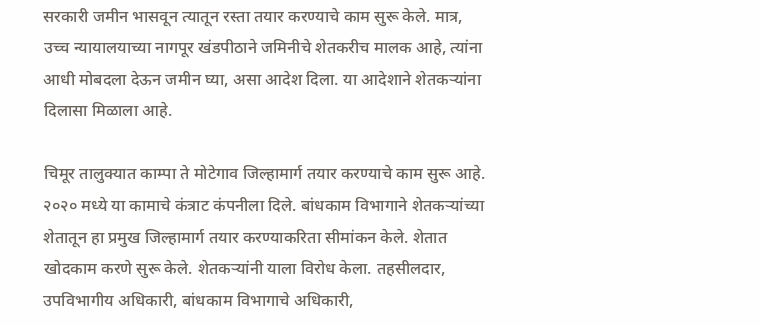सरकारी जमीन भासवून त्यातून रस्ता तयार करण्याचे काम सुरू केले. मात्र, उच्च न्यायालयाच्या नागपूर खंडपीठाने जमिनीचे शेतकरीच मालक आहे, त्यांना आधी मोबदला देऊन जमीन घ्या, असा आदेश दिला. या आदेशाने शेतकऱ्यांना दिलासा मिळाला आहे.

चिमूर तालुक्यात काम्पा ते मोटेगाव जिल्हामार्ग तयार करण्याचे काम सुरू आहे. २०२० मध्ये या कामाचे कंत्राट कंपनीला दिले. बांधकाम विभागाने शेतकऱ्यांच्या शेतातून हा प्रमुख जिल्हामार्ग तयार करण्याकरिता सीमांकन केले. शेतात खोदकाम करणे सुरू केले. शेतकऱ्यांनी याला विरोध केला. तहसीलदार, उपविभागीय अधिकारी, बांधकाम विभागाचे अधिकारी,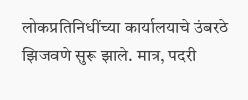लोकप्रतिनिधींच्या कार्यालयाचे उंबरठे झिजवणे सुरू झाले. मात्र, पदरी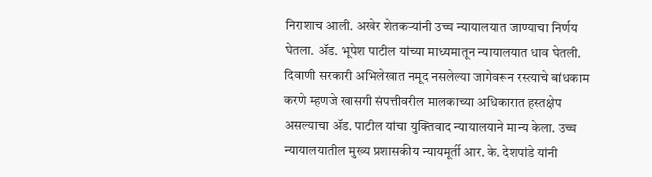निराशाच आली. अखेर शेतकऱ्यांनी उच्च न्यायालयात जाण्याचा निर्णय घेतला. ॲड. भूपेश पाटील यांच्या माध्यमातून न्यायालयात धाव घेतली. दिवाणी सरकारी अभिलेखात नमूद नसलेल्या जागेवरून रस्त्याचे बांधकाम करणे म्हणजे खासगी संपत्तीवरील मालकाच्या अधिकारात हस्तक्षेप असल्याचा ॲड. पाटील यांचा युक्तिवाद न्यायालयाने मान्य केला. उच्च न्यायालयातील मुख्य प्रशासकीय न्यायमूर्ती आर. के. देशपांडे यांनी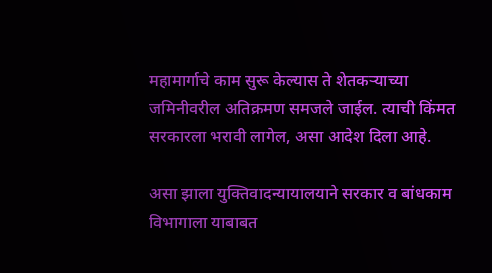महामार्गाचे काम सुरू केल्यास ते शेतकऱ्याच्या जमिनीवरील अतिक्रमण समजले जाईल. त्याची किंमत सरकारला भरावी लागेल, असा आदेश दिला आहे.

असा झाला युक्तिवादन्यायालयाने सरकार व बांधकाम विभागाला याबाबत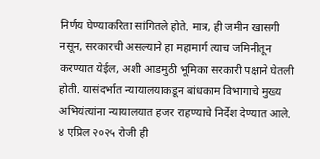निर्णय घेण्याकरिता सांगितले होते. मात्र, ही जमीन खासगी नसून, सरकारची असल्याने हा महामार्ग त्याच जमिनीतून करण्यात येईल, अशी आडमुठी भूमिका सरकारी पक्षाने घेतली होती. यासंदर्भात न्यायालयाकडून बांधकाम विभागाचे मुख्य अभियंत्यांना न्यायालयात हजर राहण्याचे निर्देश देण्यात आले. ४ एप्रिल २०२५ रोजी ही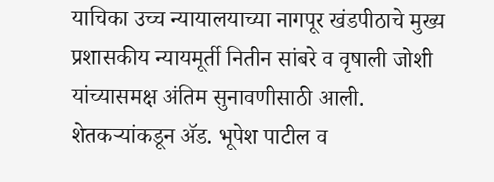याचिका उच्च न्यायालयाच्या नागपूर खंडपीठाचे मुख्य प्रशासकीय न्यायमूर्ती नितीन सांबरे व वृषाली जोशी यांच्यासमक्ष अंतिम सुनावणीसाठी आली. शेतकऱ्यांकडून ॲड. भूपेश पाटील व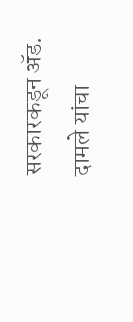सरकारकडून ॲड. दामले यांचा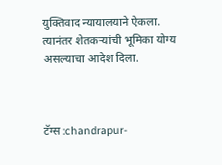युक्तिवाद न्यायालयाने ऐकला. त्यानंतर शेतकऱ्यांची भूमिका योग्य असल्याचा आदेश दिला.



टॅग्स :chandrapur-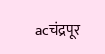acचंद्रपूर